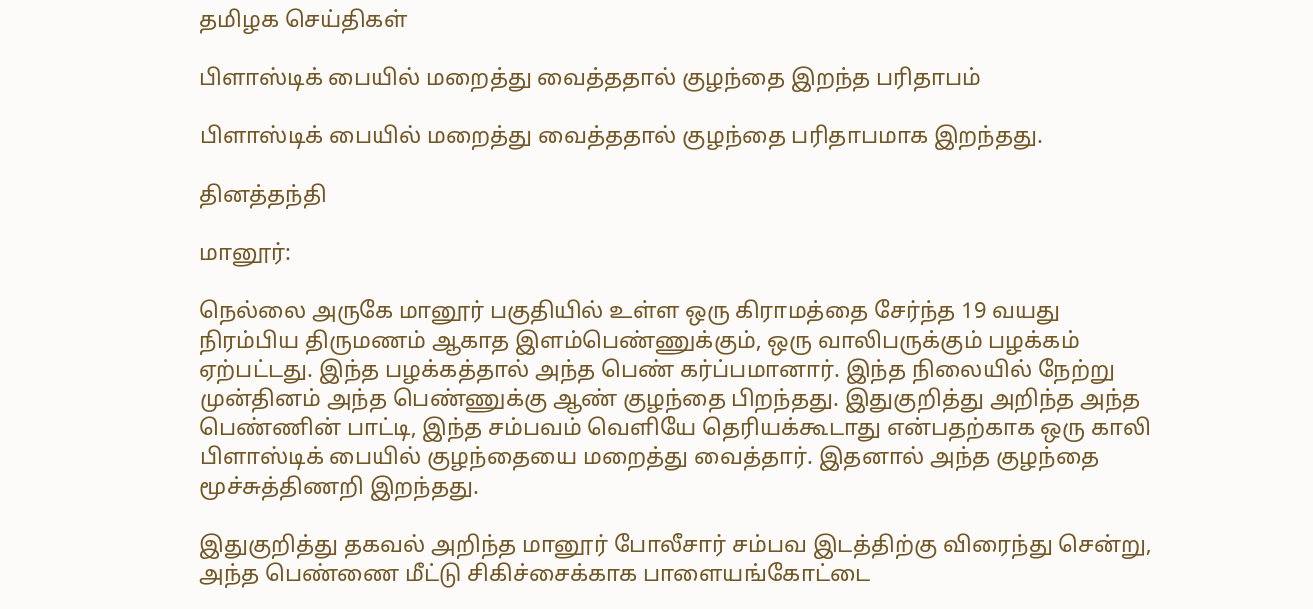தமிழக செய்திகள்

பிளாஸ்டிக் பையில் மறைத்து வைத்ததால் குழந்தை இறந்த பரிதாபம்

பிளாஸ்டிக் பையில் மறைத்து வைத்ததால் குழந்தை பரிதாபமாக இறந்தது.

தினத்தந்தி

மானூர்:

நெல்லை அருகே மானூர் பகுதியில் உள்ள ஒரு கிராமத்தை சேர்ந்த 19 வயது நிரம்பிய திருமணம் ஆகாத இளம்பெண்ணுக்கும், ஒரு வாலிபருக்கும் பழக்கம் ஏற்பட்டது. இந்த பழக்கத்தால் அந்த பெண் கர்ப்பமானார். இந்த நிலையில் நேற்று முன்தினம் அந்த பெண்ணுக்கு ஆண் குழந்தை பிறந்தது. இதுகுறித்து அறிந்த அந்த பெண்ணின் பாட்டி, இந்த சம்பவம் வெளியே தெரியக்கூடாது என்பதற்காக ஒரு காலி பிளாஸ்டிக் பையில் குழந்தையை மறைத்து வைத்தார். இதனால் அந்த குழந்தை மூச்சுத்திணறி இறந்தது.

இதுகுறித்து தகவல் அறிந்த மானூர் போலீசார் சம்பவ இடத்திற்கு விரைந்து சென்று, அந்த பெண்ணை மீட்டு சிகிச்சைக்காக பாளையங்கோட்டை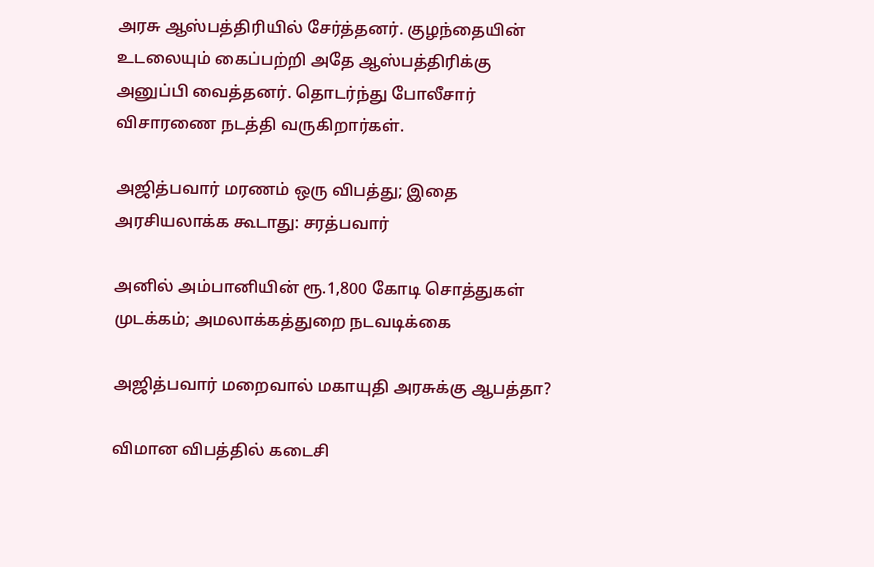அரசு ஆஸ்பத்திரியில் சேர்த்தனர். குழந்தையின் உடலையும் கைப்பற்றி அதே ஆஸ்பத்திரிக்கு அனுப்பி வைத்தனர். தொடர்ந்து போலீசார் விசாரணை நடத்தி வருகிறார்கள்.

அஜித்பவார் மரணம் ஒரு விபத்து; இதை அரசியலாக்க கூடாது: சரத்பவார்

அனில் அம்பானியின் ரூ.1,800 கோடி சொத்துகள் முடக்கம்; அமலாக்கத்துறை நடவடிக்கை

அஜித்பவார் மறைவால் மகாயுதி அரசுக்கு ஆபத்தா?

விமான விபத்தில் கடைசி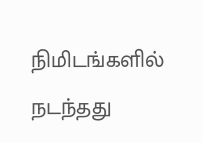நிமிடங்களில் நடந்தது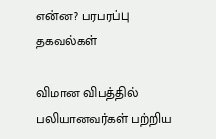என்ன? பரபரப்பு தகவல்கள்

விமான விபத்தில் பலியானவர்கள் பற்றிய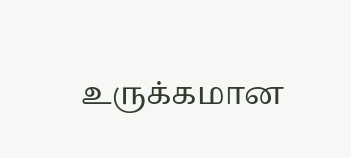உருக்கமான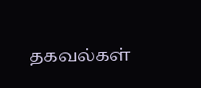தகவல்கள்